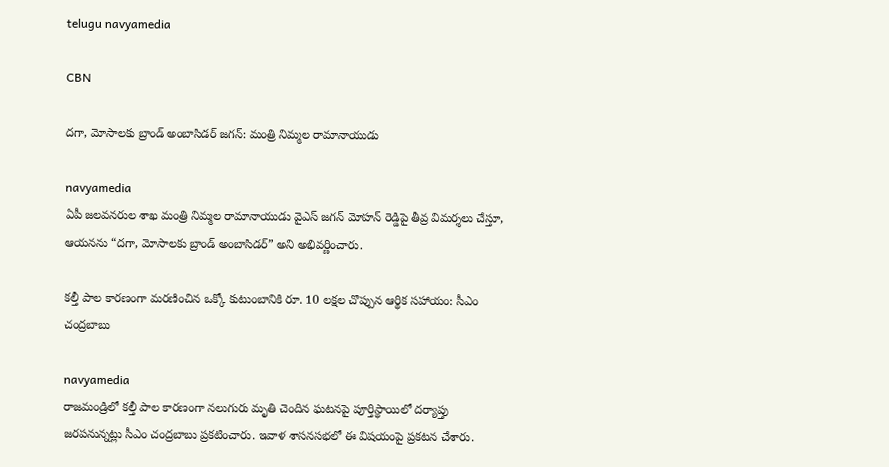telugu navyamedia

CBN

దగా, మోసాలకు బ్రాండ్ అంబాసిడర్ జగన్: మంత్రి నిమ్మల రామానాయుడు

navyamedia
ఏపీ జలవనరుల శాఖ మంత్రి నిమ్మల రామానాయుడు వైఎస్ జగన్ మోహన్ రెడ్డిపై తీవ్ర విమర్శలు చేస్తూ, ఆయనను “దగా, మోసాలకు బ్రాండ్ అంబాసిడర్” అని అభివర్ణించారు.

కల్తీ పాల కారణంగా మరణించిన ఒక్కో కుటుంబానికి రూ. 10 లక్షల చొప్పున ఆర్థిక సహాయం: సీఎం చంద్రబాబు

navyamedia
రాజమండ్రిలో కల్తీ పాల కారణంగా నలుగురు మృతి చెందిన ఘటనపై పూర్తిస్థాయిలో దర్యాప్తు జరపనున్నట్లు సీఎం చంద్రబాబు ప్రకటించారు. ఇవాళ‌ శాసనసభలో ఈ విషయంపై ప్రకటన చేశారు.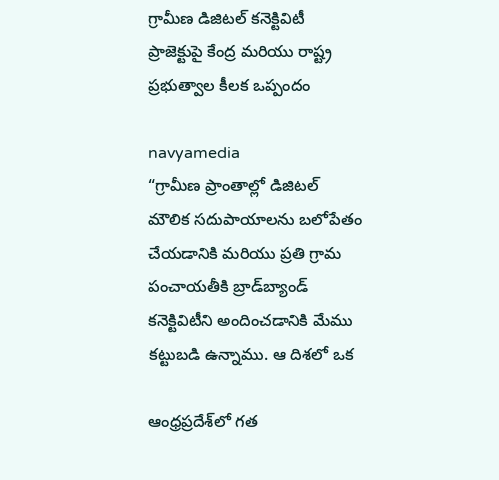గ్రామీణ డిజిటల్ కనెక్టివిటీ ప్రాజెక్టుపై కేంద్ర మరియు రాష్ట్ర ప్రభుత్వాల కీలక ఒప్పందం

navyamedia
“గ్రామీణ ప్రాంతాల్లో డిజిటల్ మౌలిక సదుపాయాలను బలోపేతం చేయడానికి మరియు ప్రతి గ్రామ పంచాయతీకి బ్రాడ్‌బ్యాండ్ కనెక్టివిటీని అందించడానికి మేము కట్టుబడి ఉన్నాము. ఆ దిశలో ఒక

ఆంధ్రప్రదేశ్‌లో గత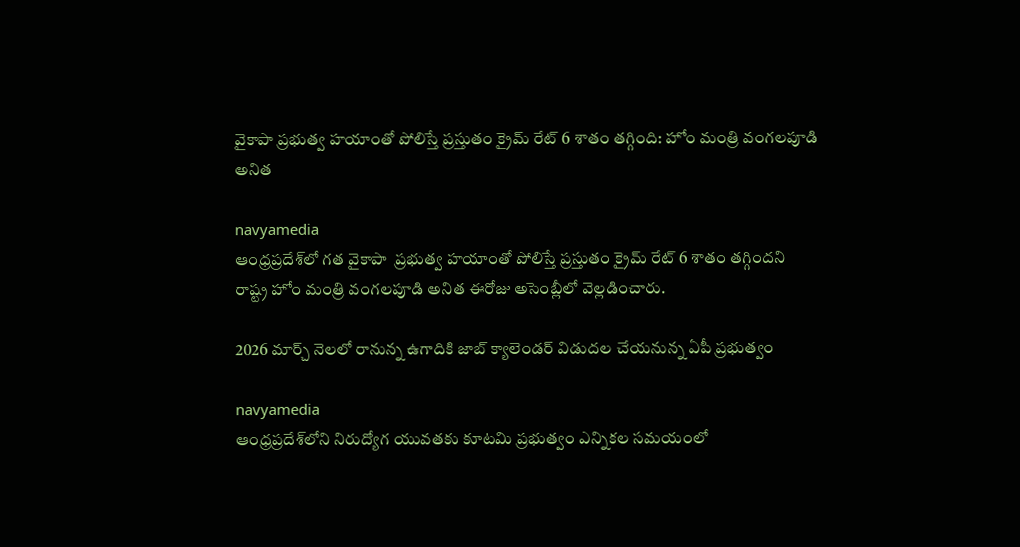వైకాపా ప్రభుత్వ హయాంతో పోలిస్తే ప్రస్తుతం క్రైమ్ రేట్ 6 శాతం తగ్గింది: హోం మంత్రి వంగలపూడి అనిత

navyamedia
ఆంధ్రప్రదేశ్‌లో గత వైకాపా  ప్రభుత్వ హయాంతో పోలిస్తే ప్రస్తుతం క్రైమ్ రేట్ 6 శాతం తగ్గిందని రాష్ట్ర హోం మంత్రి వంగలపూడి అనిత ఈరోజు అసెంబ్లీలో వెల్లడించారు.

2026 మార్చ్ నెలలో రానున్న ఉగాదికి జాబ్ క్యాలెండర్ విడుదల చేయనున్న ఏపీ ప్రభుత్వం

navyamedia
ఆంధ్రప్రదేశ్‌లోని నిరుద్యోగ యువతకు కూటమి ప్రభుత్వం ఎన్నికల సమయంలో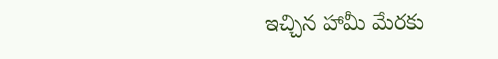ఇచ్చిన హామీ మేరకు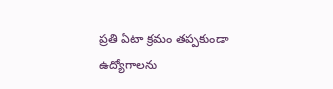ప్రతి ఏటా క్రమం తప్పకుండా ఉద్యోగాలను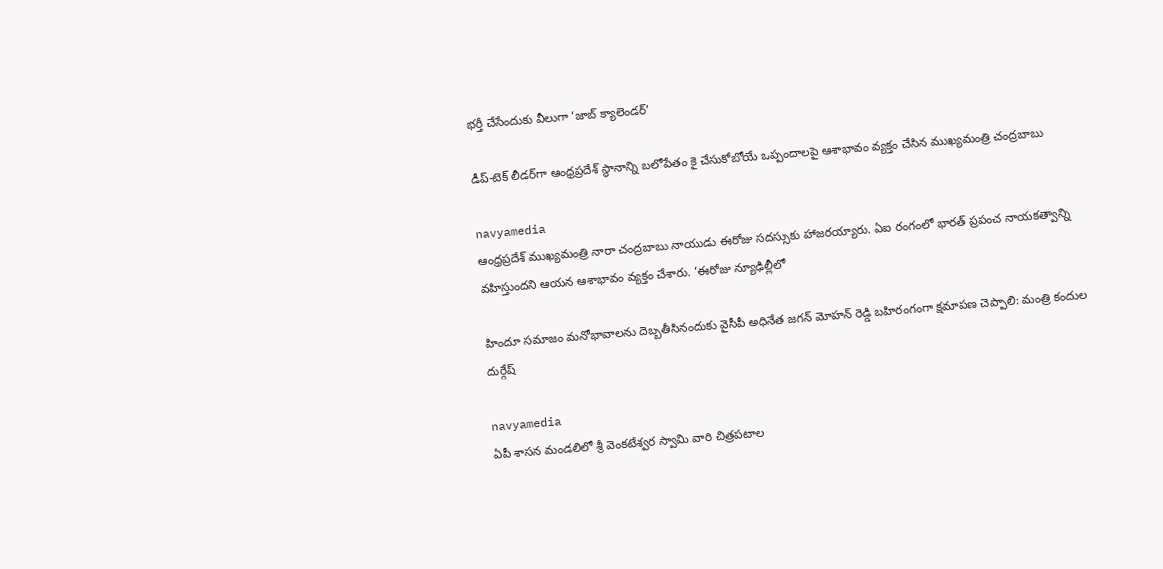భర్తీ చేసేందుకు వీలుగా ‘జాబ్ క్యాలెండర్’

డీప్-టెక్ లీడర్‌గా ఆంధ్రప్రదేశ్ స్థానాన్ని బలోపేతం కై చేసుకోబోయే ఒప్పందాలపై ఆశాభావం వ్యక్తం చేసిన ముఖ్యమంత్రి చంద్రబాబు

navyamedia
ఆంధ్రప్రదేశ్ ముఖ్యమంత్రి నారా చంద్రబాబు నాయుడు ఈరోజు సదస్సుకు హాజరయ్యారు. ఏఐ రంగంలో భారత్ ప్రపంచ నాయకత్వాన్ని వహిస్తుందని ఆయన ఆశాభావం వ్యక్తం చేశారు. ‘ఈరోజు న్యూఢిల్లీలో

హిందూ సమాజం మనోభావాలను దెబ్బతీసినందుకు వైసీపీ అధినేత జగన్ మోహన్ రెడ్డి బహిరంగంగా క్షమాపణ చెప్పాలి: మంత్రి కందుల దుర్గేష్

navyamedia
ఏపీ శాసన మండలిలో శ్రీ వెంకటేశ్వర స్వామి వారి చిత్రపటాల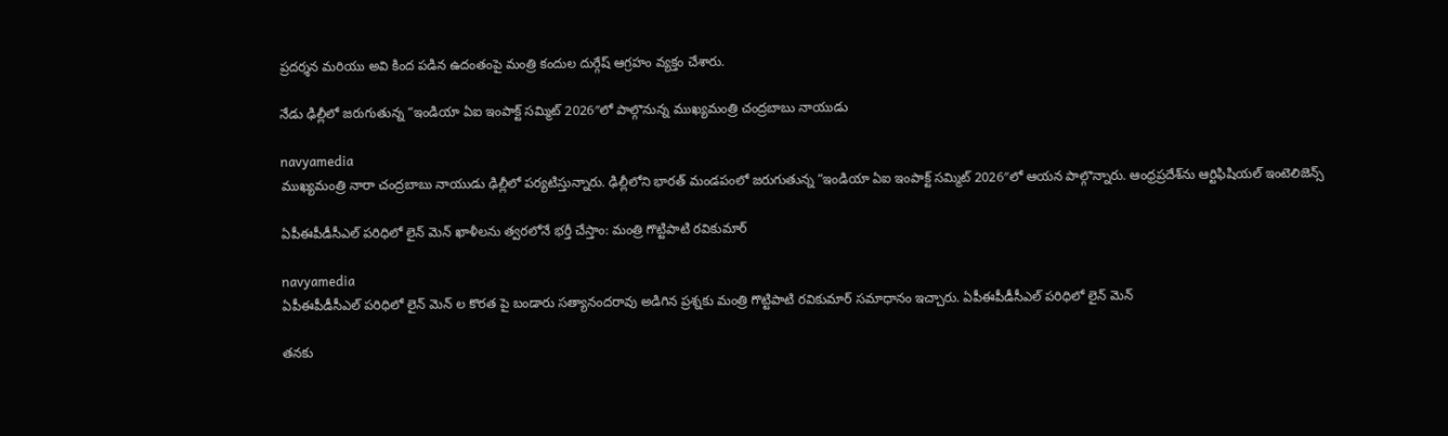ప్రదర్శన మరియు అవి కింద పడిన ఉదంతంపై మంత్రి కందుల దుర్గేష్ ఆగ్రహం వ్యక్తం చేశారు.

నేడు ఢిల్లీలో జరుగుతున్న “ఇండియా ఏఐ ఇంపాక్ట్ సమ్మిట్ 2026″లో పాల్గొనున్న ముఖ్యమంత్రి చంద్రబాబు నాయుడు

navyamedia
ముఖ్యమంత్రి నారా చంద్రబాబు నాయుడు ఢిల్లీలో పర్యటిస్తున్నారు. ఢిల్లీలోని భారత్ మండపంలో జరుగుతున్న “ఇండియా ఏఐ ఇంపాక్ట్ సమ్మిట్ 2026″లో ఆయన పాల్గొన్నారు. ఆంధ్రప్రదేశ్‌ను ఆర్టిఫిషియల్ ఇంటెలిజెన్స్

ఏపీఈపీడీసీఎల్ పరిధిలో లైన్ మెన్ ఖాళీలను త్వరలోనే భర్తీ చేస్తాం: మంత్రి గొట్టిపాటి రవికుమార్

navyamedia
ఏపీఈపీడీసీఎల్ పరిధిలో లైన్ మెన్ ల కొరత పై బండారు సత్యానందరావు అడిగిన ప్రశ్నకు మంత్రి గొట్టిపాటి రవికుమార్ సమాధానం ఇచ్చారు. ఏపీఈపీడీసీఎల్ పరిధిలో లైన్ మెన్

తనకు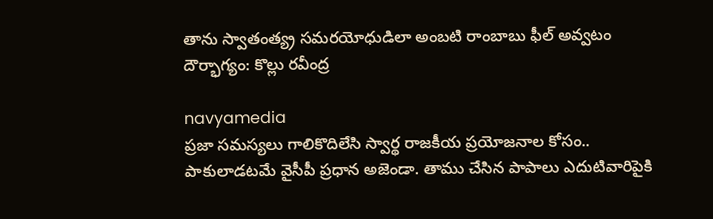తాను స్వాతంత్య్ర సమరయోధుడిలా అంబటి రాంబాబు ఫీల్ అవ్వటం దౌర్భాగ్యం: కొల్లు రవీంద్ర

navyamedia
ప్రజా సమస్యలు గాలికొదిలేసి స్వార్థ రాజకీయ ప్రయోజనాల కోసం.. పాకులాడటమే వైసీపీ ప్రధాన అజెండా. తాము చేసిన పాపాలు ఎదుటివారిపైకి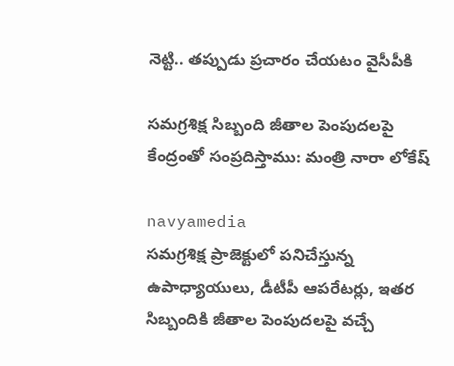నెట్టి.. తప్పుడు ప్రచారం చేయటం వైసీపీకి

సమగ్రశిక్ష సిబ్బంది జీతాల పెంపుదలపై కేంద్రంతో సంప్రదిస్తాము: మంత్రి నారా లోకేష్

navyamedia
సమగ్రశిక్ష ప్రాజెక్టులో పనిచేస్తున్న ఉపాధ్యాయులు, డీటీపీ ఆపరేటర్లు, ఇతర సిబ్బందికి జీతాల పెంపుదలపై వచ్చే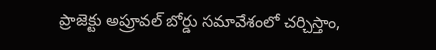ప్రాజెక్టు అప్రూవల్ బోర్డు సమావేశంలో చర్చిస్తాం,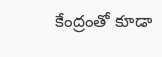కేంద్రంతో కూడా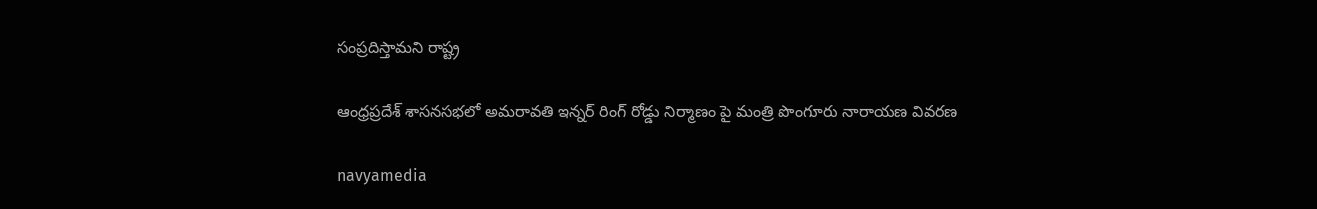సంప్రదిస్తామని రాష్ట్ర

ఆంధ్రప్రదేశ్ శాసనసభలో అమరావతి ఇన్నర్ రింగ్ రోడ్డు నిర్మాణం పై మంత్రి పొంగూరు నారాయణ వివరణ

navyamedia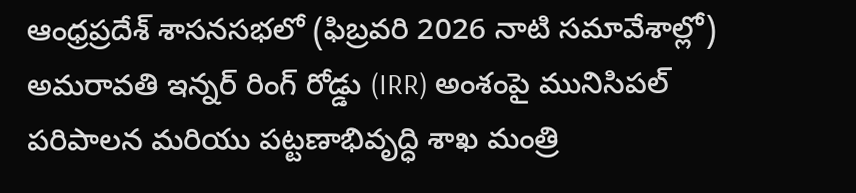ఆంధ్రప్రదేశ్ శాసనసభలో (ఫిబ్రవరి 2026 నాటి సమావేశాల్లో) అమరావతి ఇన్నర్ రింగ్ రోడ్డు (IRR) అంశంపై మునిసిపల్ పరిపాలన మరియు పట్టణాభివృద్ధి శాఖ మంత్రి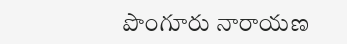పొంగూరు నారాయణ